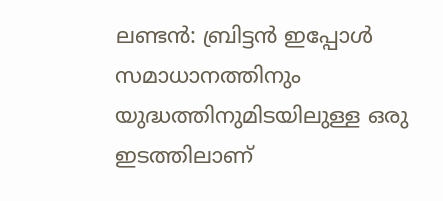ലണ്ടൻ: ബ്രിട്ടൻ ഇപ്പോൾ സമാധാനത്തിനും യുദ്ധത്തിനുമിടയിലുള്ള ഒരു ഇടത്തിലാണ്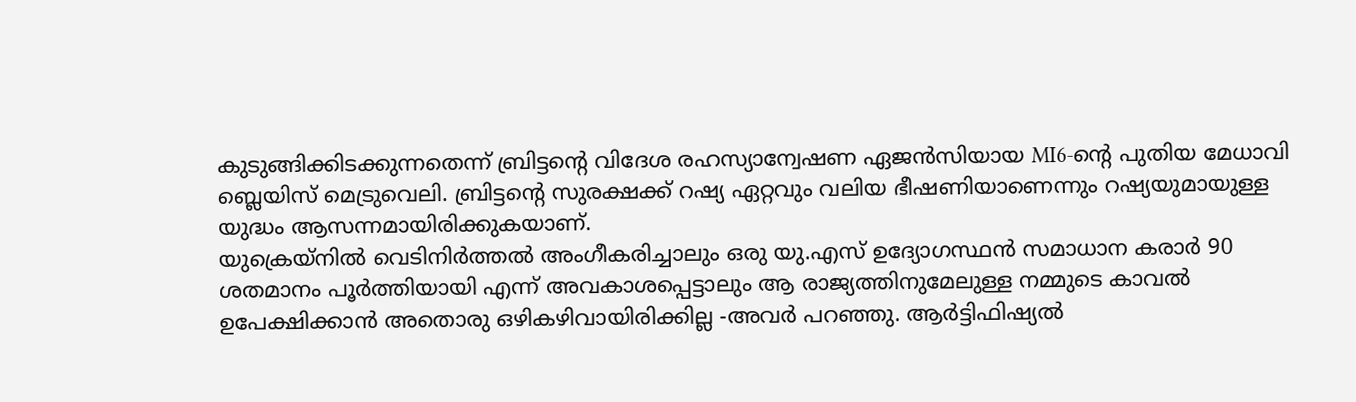കുടുങ്ങിക്കിടക്കുന്നതെന്ന് ബ്രിട്ടന്റെ വിദേശ രഹസ്യാന്വേഷണ ഏജൻസിയായ MI6-ൻ്റെ പുതിയ മേധാവി ബ്ലെയിസ് മെട്രുവെലി. ബ്രിട്ടന്റെ സുരക്ഷക്ക് റഷ്യ ഏറ്റവും വലിയ ഭീഷണിയാണെന്നും റഷ്യയുമായുള്ള യുദ്ധം ആസന്നമായിരിക്കുകയാണ്.
യുക്രെയ്നിൽ വെടിനിർത്തൽ അംഗീകരിച്ചാലും ഒരു യു.എസ് ഉദ്യോഗസ്ഥൻ സമാധാന കരാർ 90 ശതമാനം പൂർത്തിയായി എന്ന് അവകാശപ്പെട്ടാലും ആ രാജ്യത്തിനുമേലുള്ള നമ്മുടെ കാവൽ ഉപേക്ഷിക്കാൻ അതൊരു ഒഴികഴിവായിരിക്കില്ല -അവർ പറഞ്ഞു. ആർട്ടിഫിഷ്യൽ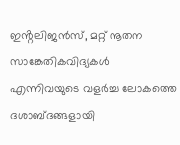ഇൻ്റലിജൻസ്, മറ്റ് നൂതന സാങ്കേതികവിദ്യകൾ എന്നിവയുടെ വളർച്ച ലോകത്തെ ദശാബ്ദങ്ങളായി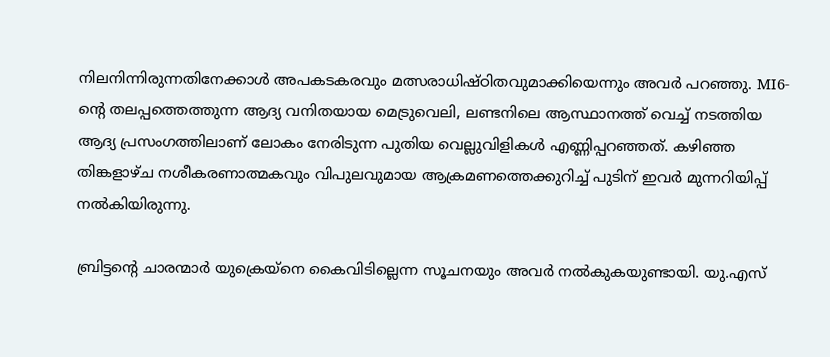നിലനിന്നിരുന്നതിനേക്കാൾ അപകടകരവും മത്സരാധിഷ്ഠിതവുമാക്കിയെന്നും അവർ പറഞ്ഞു. MI6-ൻ്റെ തലപ്പത്തെത്തുന്ന ആദ്യ വനിതയായ മെട്രുവെലി, ലണ്ടനിലെ ആസ്ഥാനത്ത് വെച്ച് നടത്തിയ ആദ്യ പ്രസംഗത്തിലാണ് ലോകം നേരിടുന്ന പുതിയ വെല്ലുവിളികൾ എണ്ണിപ്പറഞ്ഞത്. കഴിഞ്ഞ തിങ്കളാഴ്ച നശീകരണാത്മകവും വിപുലവുമായ ആക്രമണത്തെക്കുറിച്ച് പുടിന് ഇവർ മുന്നറിയിപ്പ് നൽകിയിരുന്നു.

ബ്രിട്ടന്റെ ചാരന്മാർ യുക്രെയ്നെ കൈവിടില്ലെന്ന സൂചനയും അവർ നൽകുകയുണ്ടായി. യു.എസ്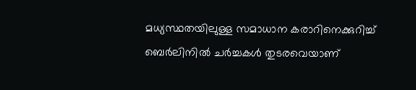മധ്യസ്ഥതയിലുള്ള സമാധാന കരാറിനെക്കുറിച്ച് ബെർലിനിൽ ചർച്ചകൾ തുടരവെയാണ്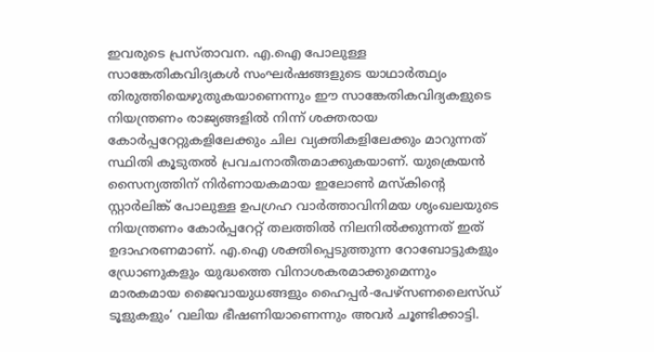ഇവരുടെ പ്രസ്താവന. എ.ഐ പോലുള്ള സാങ്കേതികവിദ്യകൾ സംഘർഷങ്ങളുടെ യാഥാർത്ഥ്യം തിരുത്തിയെഴുതുകയാണെന്നും ഈ സാങ്കേതികവിദ്യകളുടെ നിയന്ത്രണം രാജ്യങ്ങളിൽ നിന്ന് ശക്തരായ കോർപ്പറേറ്റുകളിലേക്കും ചില വ്യക്തികളിലേക്കും മാറുന്നത് സ്ഥിതി കൂടുതൽ പ്രവചനാതീതമാക്കുകയാണ്. യുക്രെയൻ സൈന്യത്തിന് നിർണായകമായ ഇലോൺ മസ്കിൻ്റെ സ്റ്റാർലിങ്ക് പോലുള്ള ഉപഗ്രഹ വാർത്താവിനിമയ ശൃംഖലയുടെ നിയന്ത്രണം കോർപ്പറേറ്റ് തലത്തിൽ നിലനിൽക്കുന്നത് ഇത് ഉദാഹരണമാണ്. എ.ഐ ശക്തിപ്പെടുത്തുന്ന റോബോട്ടുകളും ഡ്രോണുകളും യുദ്ധത്തെ വിനാശകരമാക്കുമെന്നും മാരകമായ ജൈവായുധങ്ങളും ഹൈപ്പർ-പേഴ്സണലൈസ്ഡ് ടൂളുകളും’ വലിയ ഭീഷണിയാണെന്നും അവർ ചൂണ്ടിക്കാട്ടി.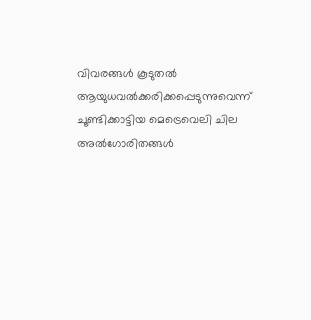വിവരങ്ങൾ കൂടുതൽ ആയുധവൽക്കരിക്കപ്പെടുന്നുവെന്ന് ചൂണ്ടിക്കാട്ടിയ മെട്രെവെലി ചില അൽഗോരിതങ്ങൾ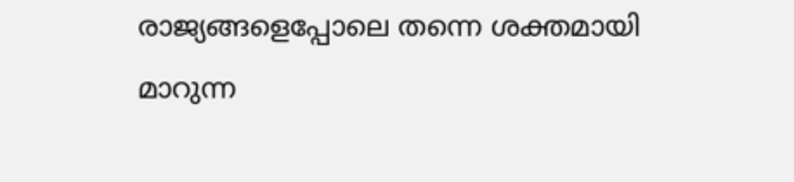രാജ്യങ്ങളെപ്പോലെ തന്നെ ശക്തമായി മാറുന്ന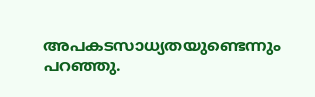അപകടസാധ്യതയുണ്ടെന്നും പറഞ്ഞു.